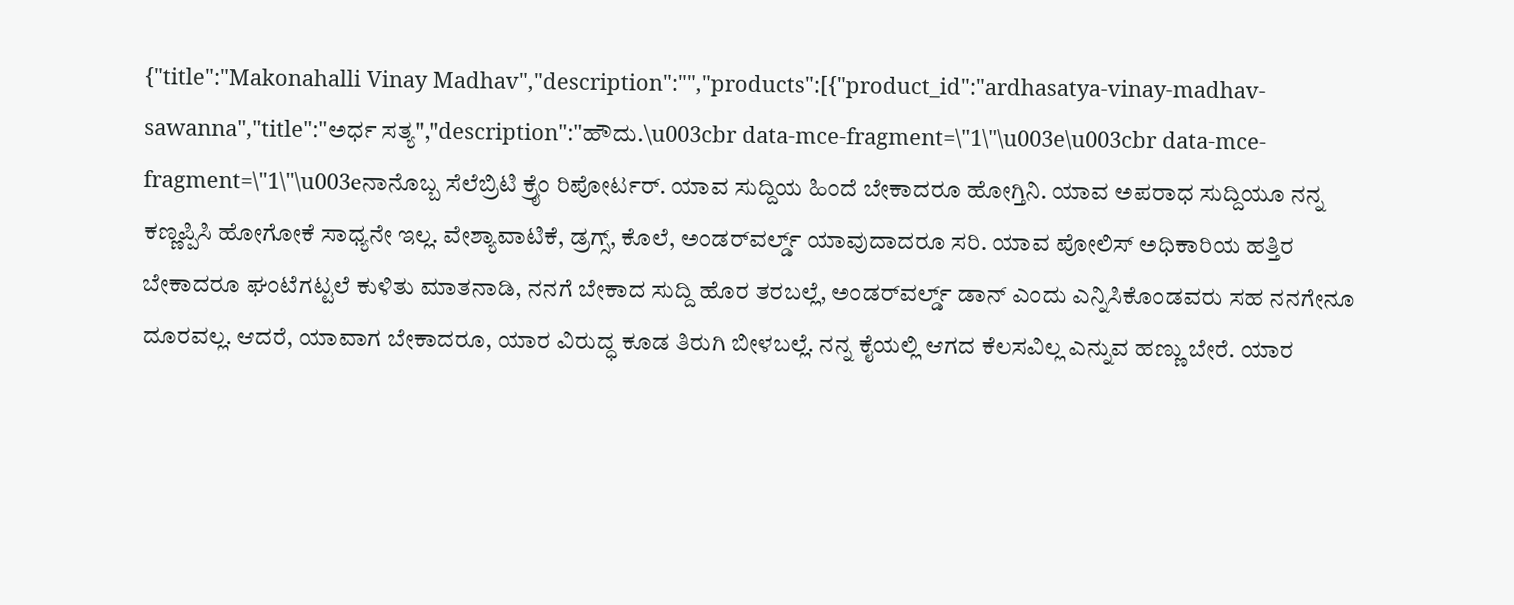{"title":"Makonahalli Vinay Madhav","description":"","products":[{"product_id":"ardhasatya-vinay-madhav-sawanna","title":"ಅರ್ಧ ಸತ್ಯ","description":"ಹೌದು.\u003cbr data-mce-fragment=\"1\"\u003e\u003cbr data-mce-fragment=\"1\"\u003eನಾನೊಬ್ಬ ಸೆಲೆಬ್ರಿಟಿ ಕ್ರೈಂ ರಿಪೋರ್ಟರ್. ಯಾವ ಸುದ್ದಿಯ ಹಿಂದೆ ಬೇಕಾದರೂ ಹೋಗ್ತಿನಿ. ಯಾವ ಅಪರಾಧ ಸುದ್ದಿಯೂ ನನ್ನ ಕಣ್ಣಪ್ಪಿಸಿ ಹೋಗೋಕೆ ಸಾಧ್ಯನೇ ಇಲ್ಲ. ವೇಶ್ಯಾವಾಟಿಕೆ, ಡ್ರಗ್ಸ್, ಕೊಲೆ, ಅಂಡರ್‌ವರ್ಲ್ಡ್ ಯಾವುದಾದರೂ ಸರಿ. ಯಾವ ಪೋಲಿಸ್ ಅಧಿಕಾರಿಯ ಹತ್ತಿರ ಬೇಕಾದರೂ ಘಂಟೆಗಟ್ಟಲೆ ಕುಳಿತು ಮಾತನಾಡಿ, ನನಗೆ ಬೇಕಾದ ಸುದ್ದಿ ಹೊರ ತರಬಲ್ಲೆ, ಅಂಡರ್‌ವರ್ಲ್ಡ್ ಡಾನ್ ಎಂದು ಎನ್ನಿಸಿಕೊಂಡವರು ಸಹ ನನಗೇನೂ ದೂರವಲ್ಲ. ಆದರೆ, ಯಾವಾಗ ಬೇಕಾದರೂ, ಯಾರ ವಿರುದ್ಧ ಕೂಡ ತಿರುಗಿ ಬೀಳಬಲ್ಲೆ. ನನ್ನ ಕೈಯಲ್ಲಿ ಆಗದ ಕೆಲಸವಿಲ್ಲ ಎನ್ನುವ ಹಣ್ಣು ಬೇರೆ. ಯಾರ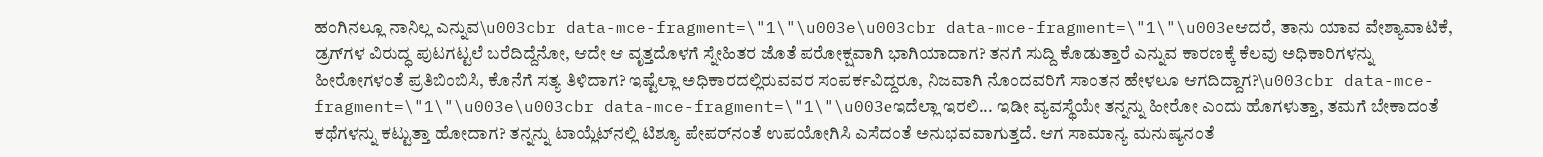ಹಂಗಿನಲ್ಲೂ ನಾನಿಲ್ಲ ಎನ್ನುವ\u003cbr data-mce-fragment=\"1\"\u003e\u003cbr data-mce-fragment=\"1\"\u003eಆದರೆ, ತಾನು ಯಾವ ವೇಶ್ಯಾವಾಟಿಕೆ, ಡ್ರಗ್‌ಗಳ ವಿರುದ್ಧ ಪುಟಗಟ್ಟಲೆ ಬರೆದಿದ್ದೆನೋ, ಆದೇ ಆ ವೃತ್ತದೊಳಗೆ ಸ್ನೇಹಿತರ ಜೊತೆ ಪರೋಕ್ಷವಾಗಿ ಭಾಗಿಯಾದಾಗ? ತನಗೆ ಸುದ್ದಿ ಕೊಡುತ್ತಾರೆ ಎನ್ನುವ ಕಾರಣಕ್ಕೆ ಕೆಲವು ಅಧಿಕಾರಿಗಳನ್ನು ಹೀರೋಗಳಂತೆ ಪ್ರತಿಬಿಂಬಿಸಿ, ಕೊನೆಗೆ ಸತ್ಯ ತಿಳಿದಾಗ? ಇಷ್ಟೆಲ್ಲಾ ಅಧಿಕಾರದಲ್ಲಿರುವವರ ಸಂಪರ್ಕವಿದ್ದರೂ, ನಿಜವಾಗಿ ನೊಂದವರಿಗೆ ಸಾಂತನ ಹೇಳಲೂ ಆಗದಿದ್ದಾಗ?\u003cbr data-mce-fragment=\"1\"\u003e\u003cbr data-mce-fragment=\"1\"\u003eಇದೆಲ್ಲಾ ಇರಲಿ... ಇಡೀ ವ್ಯವಸ್ಥೆಯೇ ತನ್ನನ್ನು ಹೀರೋ ಎಂದು ಹೊಗಳುತ್ತಾ, ತಮಗೆ ಬೇಕಾದಂತೆ ಕಥೆಗಳನ್ನು ಕಟ್ಟುತ್ತಾ ಹೋದಾಗ? ತನ್ನನ್ನು ಟಾಯ್ಲೆಟ್‌ನಲ್ಲಿ ಟಿಶ್ಯೂ ಪೇಪರ್‌ನಂತೆ ಉಪಯೋಗಿಸಿ ಎಸೆದಂತೆ ಅನುಭವವಾಗುತ್ತದೆ. ಆಗ ಸಾಮಾನ್ಯ ಮನುಷ್ಯನಂತೆ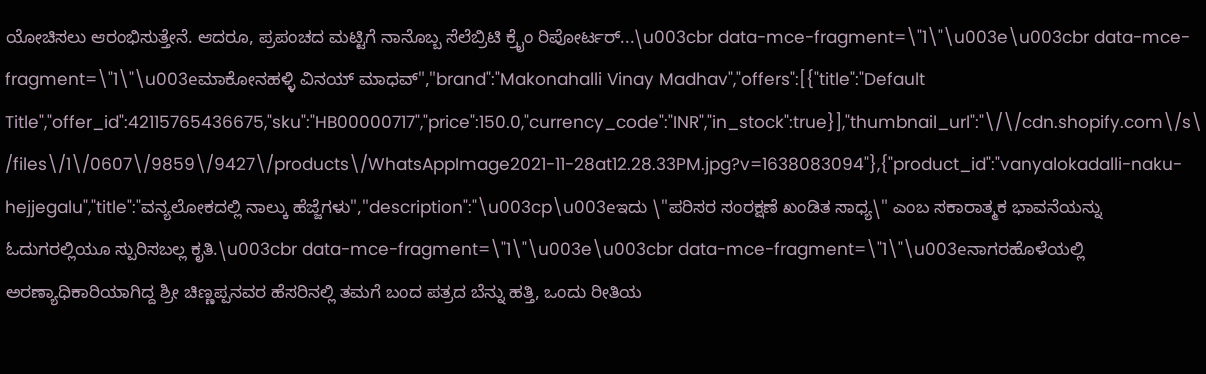ಯೋಚಿಸಲು ಆರಂಭಿಸುತ್ತೇನೆ. ಆದರೂ, ಪ್ರಪಂಚದ ಮಟ್ಟಿಗೆ ನಾನೊಬ್ಬ ಸೆಲೆಬ್ರಿಟಿ ಕ್ರೈಂ ರಿಪೋರ್ಟರ್...\u003cbr data-mce-fragment=\"1\"\u003e\u003cbr data-mce-fragment=\"1\"\u003eಮಾಕೋನಹಳ್ಳಿ ವಿನಯ್ ಮಾಧವ್","brand":"Makonahalli Vinay Madhav","offers":[{"title":"Default Title","offer_id":42115765436675,"sku":"HB00000717","price":150.0,"currency_code":"INR","in_stock":true}],"thumbnail_url":"\/\/cdn.shopify.com\/s\/files\/1\/0607\/9859\/9427\/products\/WhatsAppImage2021-11-28at12.28.33PM.jpg?v=1638083094"},{"product_id":"vanyalokadalli-naku-hejjegalu","title":"ವನ್ಯಲೋಕದಲ್ಲಿ ನಾಲ್ಕು ಹೆಜ್ಜೆಗಳು","description":"\u003cp\u003eಇದು \"ಪರಿಸರ ಸಂರಕ್ಷಣೆ ಖಂಡಿತ ಸಾಧ್ಯ\" ಎಂಬ ಸಕಾರಾತ್ಮಕ ಭಾವನೆಯನ್ನು ಓದುಗರಲ್ಲಿಯೂ ಸ್ಪುರಿಸಬಲ್ಲ ಕೃತಿ.\u003cbr data-mce-fragment=\"1\"\u003e\u003cbr data-mce-fragment=\"1\"\u003eನಾಗರಹೊಳೆಯಲ್ಲಿ ಅರಣ್ಯಾಧಿಕಾರಿಯಾಗಿದ್ದ ಶ್ರೀ ಚಿಣ್ಣಪ್ಪನವರ ಹೆಸರಿನಲ್ಲಿ ತಮಗೆ ಬಂದ ಪತ್ರದ ಬೆನ್ನು ಹತ್ತಿ, ಒಂದು ರೀತಿಯ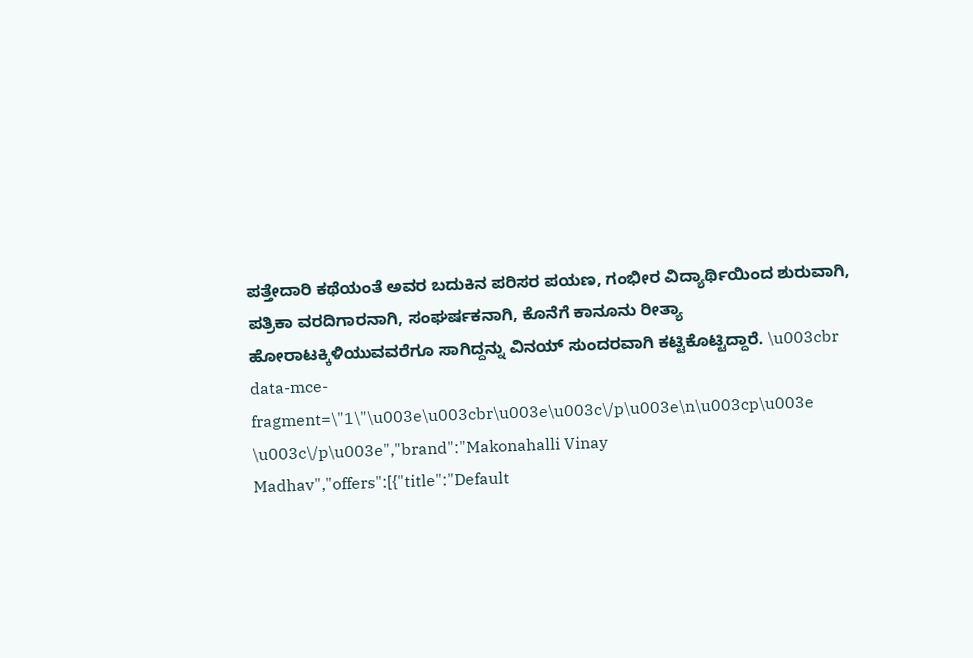ಪತ್ತೇದಾರಿ ಕಥೆಯಂತೆ ಅವರ ಬದುಕಿನ ಪರಿಸರ ಪಯಣ, ಗಂಭೀರ ವಿದ್ಯಾರ್ಥಿಯಿಂದ ಶುರುವಾಗಿ, ಪತ್ರಿಕಾ ವರದಿಗಾರನಾಗಿ, ಸಂಘರ್ಷಕನಾಗಿ, ಕೊನೆಗೆ ಕಾನೂನು ರೀತ್ಯಾ ಹೋರಾಟಕ್ಕಿಳಿಯುವವರೆಗೂ ಸಾಗಿದ್ದನ್ನು ವಿನಯ್ ಸುಂದರವಾಗಿ ಕಟ್ಟಿಕೊಟ್ಟಿದ್ದಾರೆ. \u003cbr data-mce-fragment=\"1\"\u003e\u003cbr\u003e\u003c\/p\u003e\n\u003cp\u003e \u003c\/p\u003e","brand":"Makonahalli Vinay Madhav","offers":[{"title":"Default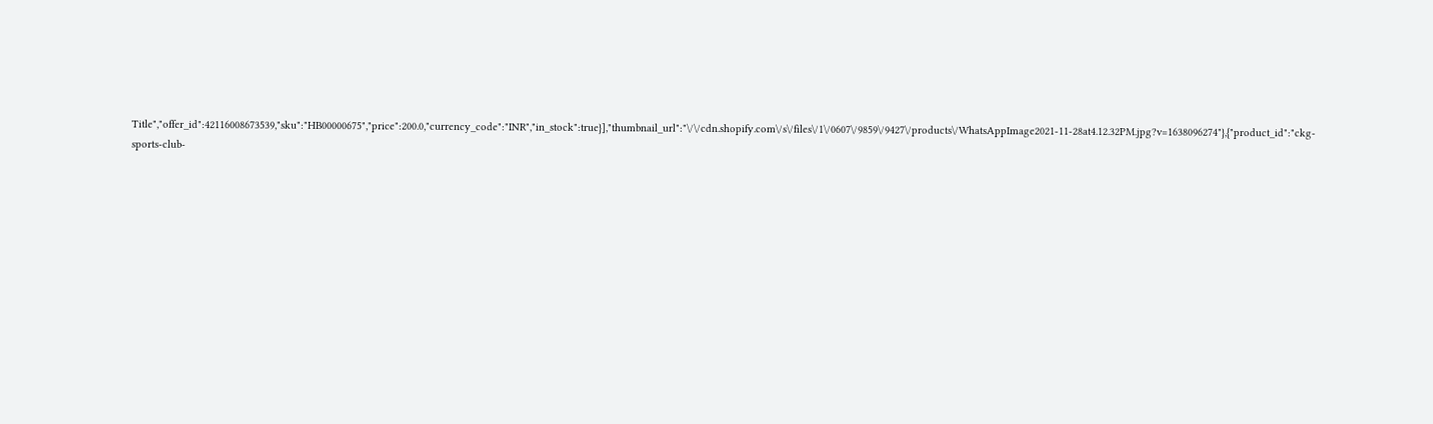Title","offer_id":42116008673539,"sku":"HB00000675","price":200.0,"currency_code":"INR","in_stock":true}],"thumbnail_url":"\/\/cdn.shopify.com\/s\/files\/1\/0607\/9859\/9427\/products\/WhatsAppImage2021-11-28at4.12.32PM.jpg?v=1638096274"},{"product_id":"ckg-sports-club-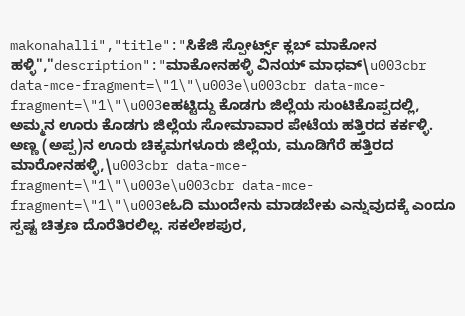makonahalli","title":"ಸಿಕೆಜಿ ಸ್ಪೋರ್ಟ್ಸ್ ಕ್ಲಬ್ ಮಾಕೋನ ಹಳ್ಳಿ","description":"ಮಾಕೋನಹಳ್ಳಿ ವಿನಯ್‌ ಮಾಧವ್\u003cbr data-mce-fragment=\"1\"\u003e\u003cbr data-mce-fragment=\"1\"\u003eಹಟ್ಟಿದ್ದು ಕೊಡಗು ಜಿಲ್ಲೆಯ ಸುಂಟಿಕೊಪ್ಪದಲ್ಲಿ, ಅಮ್ಮನ ಊರು ಕೊಡಗು ಜಿಲ್ಲೆಯ ಸೋಮಾವಾರ ಪೇಟೆಯ ಹತ್ತಿರದ ಕರ್ಕಳ್ಳಿ. ಅಣ್ಣ (ಅಪ್ಪ)ನ ಊರು ಚಿಕ್ಕಮಗಳೂರು ಜಿಲ್ಲೆಯ, ಮೂಡಿಗೆರೆ ಹತ್ತಿರದ ಮಾರೋನಹಳ್ಳಿ,\u003cbr data-mce-fragment=\"1\"\u003e\u003cbr data-mce-fragment=\"1\"\u003eಓದಿ ಮುಂದೇನು ಮಾಡಬೇಕು ಎನ್ನುವುದಕ್ಕೆ ಎಂದೂ ಸ್ಪಷ್ಟ ಚಿತ್ರಣ ದೊರೆತಿರಲಿಲ್ಲ. ಸಕಲೇಶಪುರ,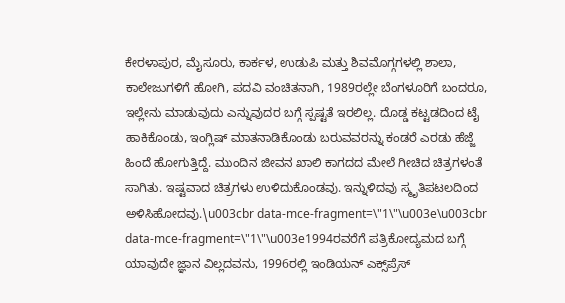ಕೇರಳಾಪುರ, ಮೈಸೂರು, ಕಾರ್ಕಳ, ಉಡುಪಿ ಮತ್ತು ಶಿವಮೊಗ್ಗಗಳಲ್ಲಿ ಶಾಲಾ, ಕಾಲೇಜುಗಳಿಗೆ ಹೋಗಿ, ಪದವಿ ವಂಚಿತನಾಗಿ, 1989ರಲ್ಲೇ ಬೆಂಗಳೂರಿಗೆ ಬಂದರೂ, ಇಲ್ಲೇನು ಮಾಡುವುದು ಎನ್ನುವುದರ ಬಗ್ಗೆ ಸ್ಪಷ್ಟತೆ ಇರಲಿಲ್ಲ. ದೊಡ್ಡ ಕಟ್ಟಡದಿಂದ ಟೈ ಹಾಕಿಕೊಂಡು, ಇಂಗ್ಲಿಷ್ ಮಾತನಾಡಿಕೊಂಡು ಬರುವವರನ್ನು ಕಂಡರೆ ಎರಡು ಹೆಜ್ಜೆ ಹಿಂದೆ ಹೋಗುತ್ತಿದ್ದೆ. ಮುಂದಿನ ಜೀವನ ಖಾಲಿ ಕಾಗದದ ಮೇಲೆ ಗೀಚಿದ ಚಿತ್ರಗಳಂತೆ ಸಾಗಿತು. ಇಷ್ಟವಾದ ಚಿತ್ರಗಳು ಉಳಿದುಕೊಂಡವು. ಇನ್ನುಳಿದವು ಸ್ಮೃತಿಪಟಲದಿಂದ ಅಳಿಸಿಹೋದವು.\u003cbr data-mce-fragment=\"1\"\u003e\u003cbr data-mce-fragment=\"1\"\u003e1994ರವರೆಗೆ ಪತ್ರಿಕೋದ್ಯಮದ ಬಗ್ಗೆ ಯಾವುದೇ ಜ್ಞಾನ ವಿಲ್ಲದವನು, 1996ರಲ್ಲಿ ಇಂಡಿಯನ್ ಎಕ್ಸ್‌ಪ್ರೆಸ್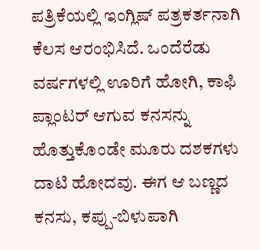ಪತ್ರಿಕೆಯಲ್ಲಿ ಇಂಗ್ಲಿಷ್ ಪತ್ರಕರ್ತನಾಗಿ ಕೆಲಸ ಆರಂಭಿಸಿದೆ. ಒಂದೆರೆಡು ವರ್ಷಗಳಲ್ಲಿ ಊರಿಗೆ ಹೋಗಿ, ಕಾಫಿ ಪ್ಲಾಂಟರ್ ಆಗುವ ಕನಸನ್ನು ಹೊತ್ತುಕೊಂಡೇ ಮೂರು ದಶಕಗಳು ದಾಟಿ ಹೋದವು. ಈಗ ಆ ಬಣ್ಣದ ಕನಸು, ಕಪ್ಪು-ಬಿಳುಪಾಗಿ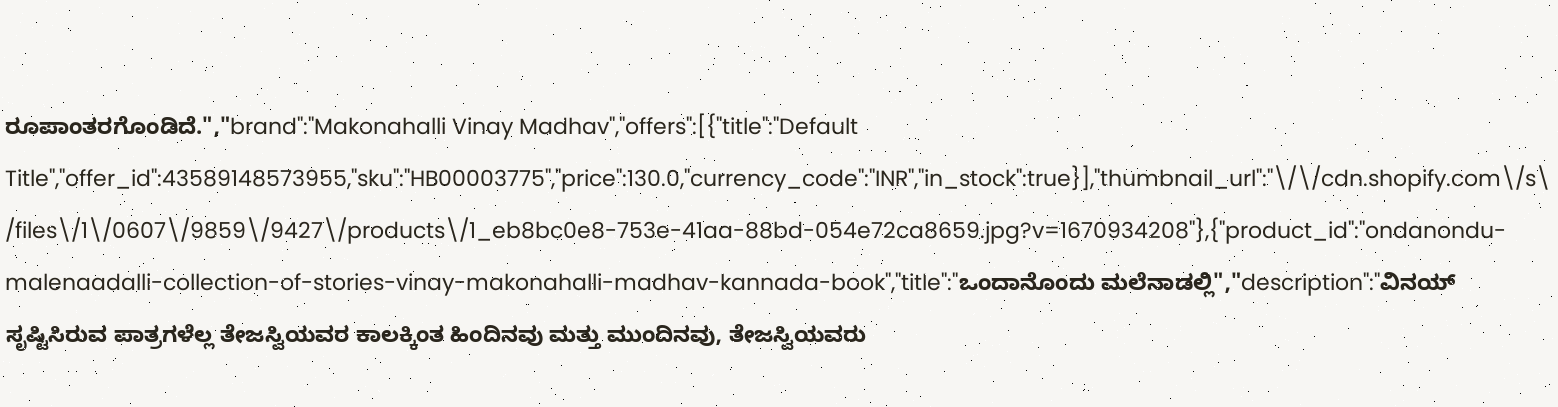ರೂಪಾಂತರಗೊಂಡಿದೆ.","brand":"Makonahalli Vinay Madhav","offers":[{"title":"Default Title","offer_id":43589148573955,"sku":"HB00003775","price":130.0,"currency_code":"INR","in_stock":true}],"thumbnail_url":"\/\/cdn.shopify.com\/s\/files\/1\/0607\/9859\/9427\/products\/1_eb8bc0e8-753e-41aa-88bd-054e72ca8659.jpg?v=1670934208"},{"product_id":"ondanondu-malenaadalli-collection-of-stories-vinay-makonahalli-madhav-kannada-book","title":"ಒಂದಾನೊಂದು ಮಲೆನಾಡಲ್ಲಿ","description":"ವಿನಯ್‌ ಸೃಷ್ಟಿಸಿರುವ ಪಾತ್ರಗಳೆಲ್ಲ ತೇಜಸ್ವಿಯವರ ಕಾಲಕ್ಕಿಂತ ಹಿಂದಿನವು ಮತ್ತು ಮುಂದಿನವು, ತೇಜಸ್ವಿಯವರು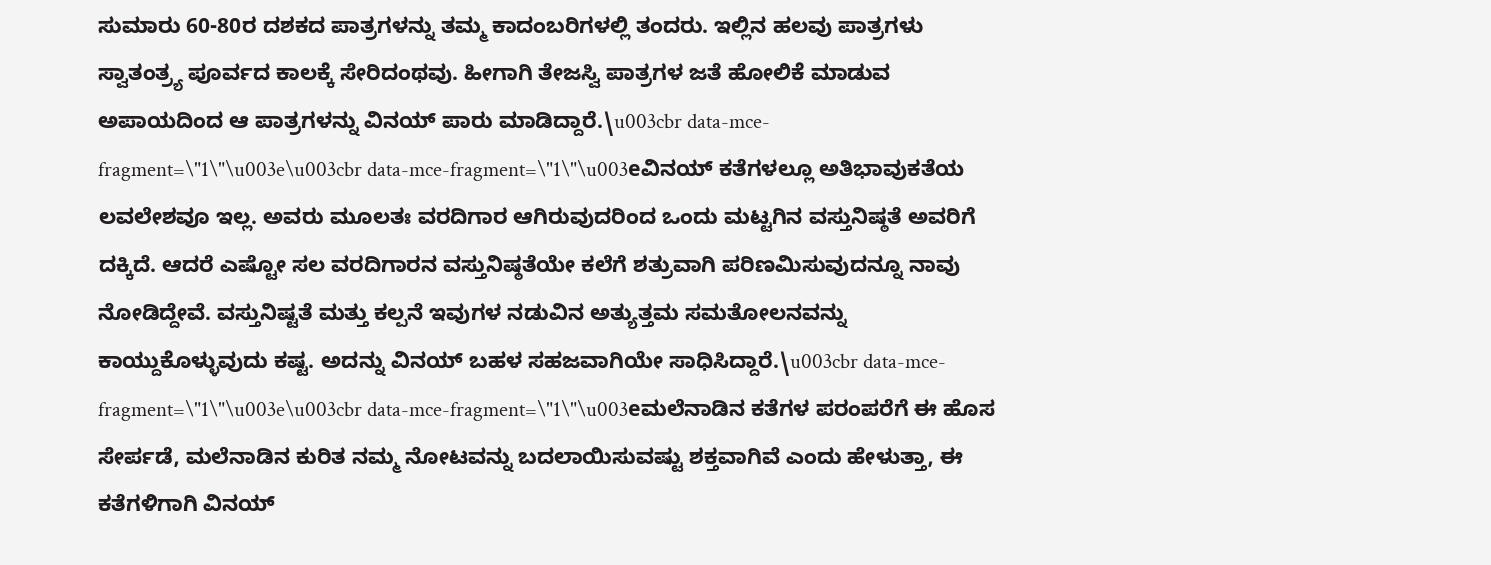ಸುಮಾರು 60-80ರ ದಶಕದ ಪಾತ್ರಗಳನ್ನು ತಮ್ಮ ಕಾದಂಬರಿಗಳಲ್ಲಿ ತಂದರು. ಇಲ್ಲಿನ ಹಲವು ಪಾತ್ರಗಳು ಸ್ವಾತಂತ್ರ್ಯ ಪೂರ್ವದ ಕಾಲಕ್ಕೆ ಸೇರಿದಂಥವು. ಹೀಗಾಗಿ ತೇಜಸ್ವಿ ಪಾತ್ರಗಳ ಜತೆ ಹೋಲಿಕೆ ಮಾಡುವ ಅಪಾಯದಿಂದ ಆ ಪಾತ್ರಗಳನ್ನು ವಿನಯ್ ಪಾರು ಮಾಡಿದ್ದಾರೆ.\u003cbr data-mce-fragment=\"1\"\u003e\u003cbr data-mce-fragment=\"1\"\u003eವಿನಯ್ ಕತೆಗಳಲ್ಲೂ ಅತಿಭಾವುಕತೆಯ ಲವಲೇಶವೂ ಇಲ್ಲ. ಅವರು ಮೂಲತಃ ವರದಿಗಾರ ಆಗಿರುವುದರಿಂದ ಒಂದು ಮಟ್ಟಗಿನ ವಸ್ತುನಿಷ್ಠತೆ ಅವರಿಗೆ ದಕ್ಕಿದೆ. ಆದರೆ ಎಷ್ಟೋ ಸಲ ವರದಿಗಾರನ ವಸ್ತುನಿಷ್ಠತೆಯೇ ಕಲೆಗೆ ಶತ್ರುವಾಗಿ ಪರಿಣಮಿಸುವುದನ್ನೂ ನಾವು ನೋಡಿದ್ದೇವೆ. ವಸ್ತುನಿಷ್ಟತೆ ಮತ್ತು ಕಲ್ಪನೆ ಇವುಗಳ ನಡುವಿನ ಅತ್ಯುತ್ತಮ ಸಮತೋಲನವನ್ನು ಕಾಯ್ದುಕೊಳ್ಳುವುದು ಕಷ್ಟ. ಅದನ್ನು ವಿನಯ್ ಬಹಳ ಸಹಜವಾಗಿಯೇ ಸಾಧಿಸಿದ್ದಾರೆ.\u003cbr data-mce-fragment=\"1\"\u003e\u003cbr data-mce-fragment=\"1\"\u003eಮಲೆನಾಡಿನ ಕತೆಗಳ ಪರಂಪರೆಗೆ ಈ ಹೊಸ ಸೇರ್ಪಡೆ, ಮಲೆನಾಡಿನ ಕುರಿತ ನಮ್ಮ ನೋಟವನ್ನು ಬದಲಾಯಿಸುವಷ್ಟು ಶಕ್ತವಾಗಿವೆ ಎಂದು ಹೇಳುತ್ತಾ, ಈ ಕತೆಗಳಿಗಾಗಿ ವಿನಯ್‌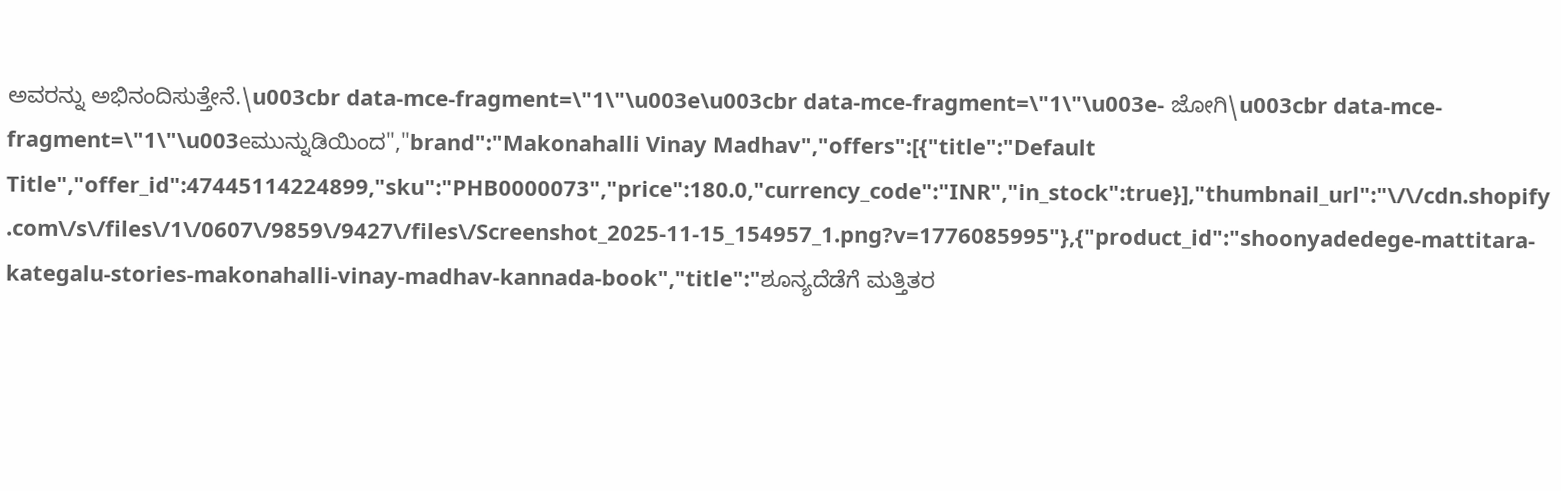ಅವರನ್ನು ಅಭಿನಂದಿಸುತ್ತೇನೆ.\u003cbr data-mce-fragment=\"1\"\u003e\u003cbr data-mce-fragment=\"1\"\u003e- ಜೋಗಿ\u003cbr data-mce-fragment=\"1\"\u003eಮುನ್ನುಡಿಯಿಂದ","brand":"Makonahalli Vinay Madhav","offers":[{"title":"Default Title","offer_id":47445114224899,"sku":"PHB0000073","price":180.0,"currency_code":"INR","in_stock":true}],"thumbnail_url":"\/\/cdn.shopify.com\/s\/files\/1\/0607\/9859\/9427\/files\/Screenshot_2025-11-15_154957_1.png?v=1776085995"},{"product_id":"shoonyadedege-mattitara-kategalu-stories-makonahalli-vinay-madhav-kannada-book","title":"ಶೂನ್ಯದೆಡೆಗೆ ಮತ್ತಿತರ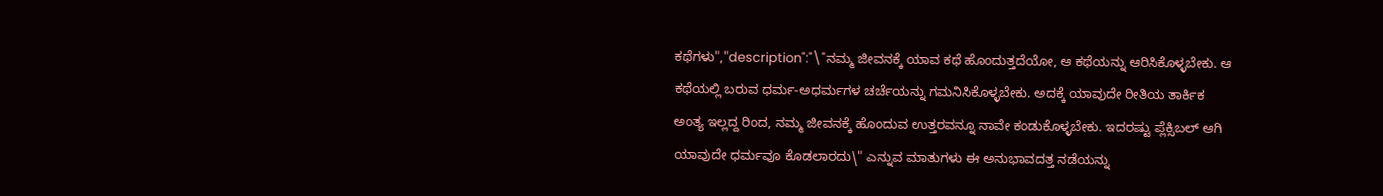ಕಥೆಗಳು","description":"\"ನಮ್ಮ ಜೀವನಕ್ಕೆ ಯಾವ ಕಥೆ ಹೊಂದುತ್ತದೆಯೋ, ಆ ಕಥೆಯನ್ನು ಆರಿಸಿಕೊಳ್ಳಬೇಕು. ಆ ಕಥೆಯಲ್ಲಿ ಬರುವ ಧರ್ಮ-ಅಧರ್ಮಗಳ ಚರ್ಚೆಯನ್ನು ಗಮನಿಸಿಕೊಳ್ಳಬೇಕು. ಅದಕ್ಕೆ ಯಾವುದೇ ರೀತಿಯ ತಾರ್ಕಿಕ ಅಂತ್ಯ ಇಲ್ಲದ್ದ ರಿಂದ, ನಮ್ಮ ಜೀವನಕ್ಕೆ ಹೊಂದುವ ಉತ್ತರವನ್ನೂ ನಾವೇ ಕಂಡುಕೊಳ್ಳಬೇಕು. ಇದರಷ್ಟು ಪ್ಲೆಕ್ಸಿಬಲ್ ಆಗಿ ಯಾವುದೇ ಧರ್ಮವೂ ಕೊಡಲಾರದು\" ಎನ್ನುವ ಮಾತುಗಳು ಈ ಅನುಭಾವದತ್ತ ನಡೆಯನ್ನು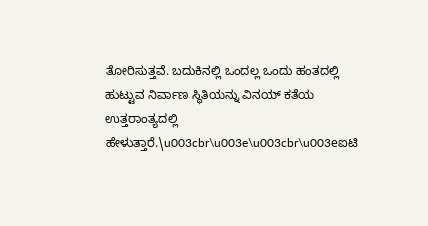ತೋರಿಸುತ್ತವೆ. ಬದುಕಿನಲ್ಲಿ ಒಂದಲ್ಲ ಒಂದು ಹಂತದಲ್ಲಿ ಹುಟ್ಟುವ ನಿರ್ವಾಣ ಸ್ಥಿತಿಯನ್ನು ವಿನಯ್ ಕತೆಯ ಉತ್ತರಾಂತ್ಯದಲ್ಲಿ ಹೇಳುತ್ತಾರೆ.\u003cbr\u003e\u003cbr\u003eಐಟಿ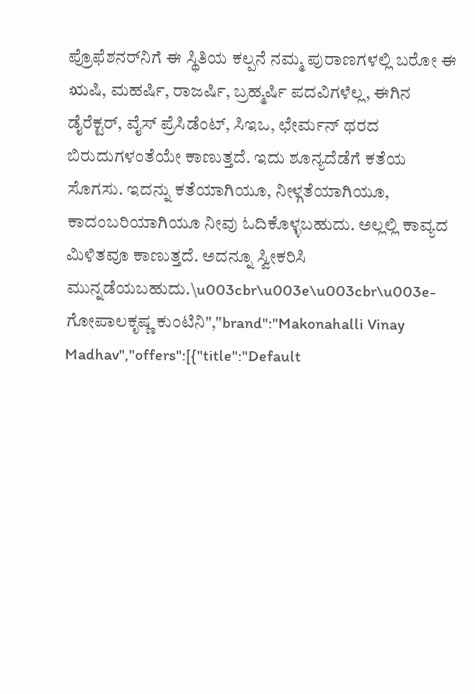ಪ್ರೊಫೆಶನರ್‌ನಿಗೆ ಈ ಸ್ಥಿತಿಯ ಕಲ್ಪನೆ ನಮ್ಮ ಪುರಾಣಗಳಲ್ಲಿ ಬರೋ ಈ ಋಷಿ, ಮಹರ್ಷಿ, ರಾಜರ್ಷಿ, ಬ್ರಹ್ಮರ್ಷಿ ಪದವಿಗಳೆಲ್ಲ, ಈಗಿನ ಡೈರೆಕ್ಟರ್, ವೈಸ್ ಪ್ರೆಸಿಡೆಂಟ್, ಸಿಇಒ, ಛೇರ್ಮನ್ ಥರದ ಬಿರುದುಗಳಂತೆಯೇ ಕಾಣುತ್ತದೆ. ಇದು ಶೂನ್ಯದೆಡೆಗೆ ಕತೆಯ ಸೊಗಸು. ಇದನ್ನು ಕತೆಯಾಗಿಯೂ, ನೀಳ್ಗತೆಯಾಗಿಯೂ, ಕಾದಂಬರಿಯಾಗಿಯೂ ನೀವು ಓದಿಕೊಳ್ಳಬಹುದು. ಅಲ್ಲಲ್ಲಿ ಕಾವ್ಯದ ಮಿಳಿತವೂ ಕಾಣುತ್ತದೆ. ಅದನ್ನೂ ಸ್ವೀಕರಿಸಿ ಮುನ್ನಡೆಯಬಹುದು.\u003cbr\u003e\u003cbr\u003e-ಗೋಪಾಲಕೃಷ್ಣ ಕುಂಟಿನಿ","brand":"Makonahalli Vinay Madhav","offers":[{"title":"Default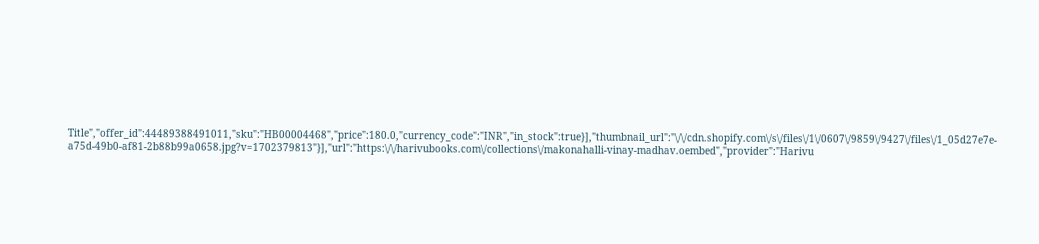Title","offer_id":44489388491011,"sku":"HB00004468","price":180.0,"currency_code":"INR","in_stock":true}],"thumbnail_url":"\/\/cdn.shopify.com\/s\/files\/1\/0607\/9859\/9427\/files\/1_05d27e7e-a75d-49b0-af81-2b88b99a0658.jpg?v=1702379813"}],"url":"https:\/\/harivubooks.com\/collections\/makonahalli-vinay-madhav.oembed","provider":"Harivu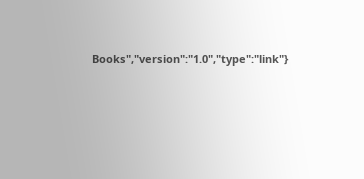Books","version":"1.0","type":"link"}